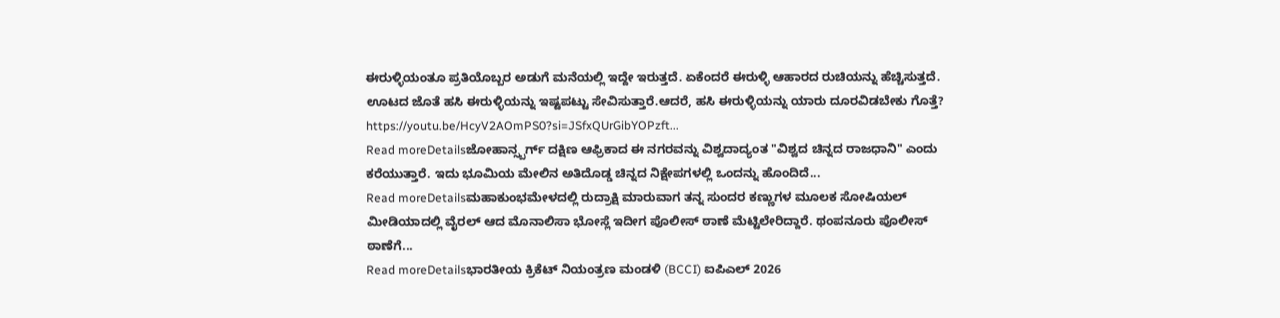ಈರುಳ್ಳಿಯಂತೂ ಪ್ರತಿಯೊಬ್ಬರ ಅಡುಗೆ ಮನೆಯಲ್ಲಿ ಇದ್ದೇ ಇರುತ್ತದೆ. ಏಕೆಂದರೆ ಈರುಳ್ಳಿ ಆಹಾರದ ರುಚಿಯನ್ನು ಹೆಚ್ಚಿಸುತ್ತದೆ. ಊಟದ ಜೊತೆ ಹಸಿ ಈರುಳ್ಳಿಯನ್ನು ಇಷ್ಟಪಟ್ಟು ಸೇವಿಸುತ್ತಾರೆ.ಆದರೆ, ಹಸಿ ಈರುಳ್ಳಿಯನ್ನು ಯಾರು ದೂರವಿಡಬೇಕು ಗೊತ್ತೆ? https://youtu.be/HcyV2AOmPS0?si=JSfxQUrGibYOPzft...
Read moreDetailsಜೋಹಾನ್ಸ್ಬರ್ಗ್ ದಕ್ಷಿಣ ಆಫ್ರಿಕಾದ ಈ ನಗರವನ್ನು ವಿಶ್ವದಾದ್ಯಂತ "ವಿಶ್ವದ ಚಿನ್ನದ ರಾಜಧಾನಿ" ಎಂದು ಕರೆಯುತ್ತಾರೆ. ಇದು ಭೂಮಿಯ ಮೇಲಿನ ಅತಿದೊಡ್ಡ ಚಿನ್ನದ ನಿಕ್ಷೇಪಗಳಲ್ಲಿ ಒಂದನ್ನು ಹೊಂದಿದೆ...
Read moreDetailsಮಹಾಕುಂಭಮೇಳದಲ್ಲಿ ರುದ್ರಾಕ್ಷಿ ಮಾರುವಾಗ ತನ್ನ ಸುಂದರ ಕಣ್ಣುಗಳ ಮೂಲಕ ಸೋಷಿಯಲ್ ಮೀಡಿಯಾದಲ್ಲಿ ವೈರಲ್ ಆದ ಮೊನಾಲಿಸಾ ಭೋಸ್ಲೆ ಇದೀಗ ಪೊಲೀಸ್ ಠಾಣೆ ಮೆಟ್ಟಿಲೇರಿದ್ದಾರೆ. ಥಂಪನೂರು ಪೊಲೀಸ್ ಠಾಣೆಗೆ...
Read moreDetailsಭಾರತೀಯ ಕ್ರಿಕೆಟ್ ನಿಯಂತ್ರಣ ಮಂಡಳಿ (BCCI) ಐಪಿಎಲ್ 2026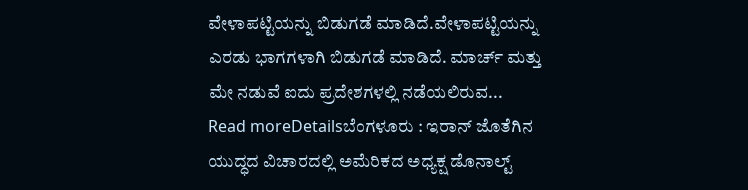ವೇಳಾಪಟ್ಟಿಯನ್ನು ಬಿಡುಗಡೆ ಮಾಡಿದೆ.ವೇಳಾಪಟ್ಟಿಯನ್ನು ಎರಡು ಭಾಗಗಳಾಗಿ ಬಿಡುಗಡೆ ಮಾಡಿದೆ. ಮಾರ್ಚ್ ಮತ್ತು ಮೇ ನಡುವೆ ಐದು ಪ್ರದೇಶಗಳಲ್ಲಿ ನಡೆಯಲಿರುವ...
Read moreDetailsಬೆಂಗಳೂರು : ಇರಾನ್ ಜೊತೆಗಿನ ಯುದ್ಧದ ವಿಚಾರದಲ್ಲಿ ಅಮೆರಿಕದ ಅಧ್ಯಕ್ಷ ಡೊನಾಲ್ಟ್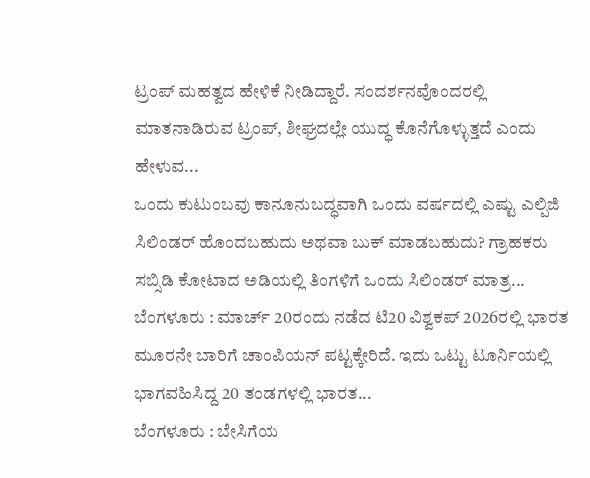ಟ್ರಂಪ್ ಮಹತ್ವದ ಹೇಳಿಕೆ ನೀಡಿದ್ದಾರೆ. ಸಂದರ್ಶನವೊಂದರಲ್ಲಿ ಮಾತನಾಡಿರುವ ಟ್ರಂಪ್, ಶೀಘ್ರದಲ್ಲೇ ಯುದ್ಧ ಕೊನೆಗೊಳ್ಳುತ್ತದೆ ಎಂದು ಹೇಳುವ...
ಒಂದು ಕುಟುಂಬವು ಕಾನೂನುಬದ್ಧವಾಗಿ ಒಂದು ವರ್ಷದಲ್ಲಿ ಎಷ್ಟು ಎಲ್ಪಿಜಿ ಸಿಲಿಂಡರ್ ಹೊಂದಬಹುದು ಅಥವಾ ಬುಕ್ ಮಾಡಬಹುದು? ಗ್ರಾಹಕರು ಸಬ್ಸಿಡಿ ಕೋಟಾದ ಅಡಿಯಲ್ಲಿ ತಿಂಗಳಿಗೆ ಒಂದು ಸಿಲಿಂಡರ್ ಮಾತ್ರ...
ಬೆಂಗಳೂರು : ಮಾರ್ಚ್ 20ರಂದು ನಡೆದ ಟಿ20 ವಿಶ್ವಕಪ್ 2026ರಲ್ಲಿ ಭಾರತ ಮೂರನೇ ಬಾರಿಗೆ ಚಾಂಪಿಯನ್ ಪಟ್ಟಕ್ಕೇರಿದೆ. ಇದು ಒಟ್ಟು ಟೂರ್ನಿಯಲ್ಲಿ ಭಾಗವಹಿಸಿದ್ದ 20 ತಂಡಗಳಲ್ಲಿ ಭಾರತ...
ಬೆಂಗಳೂರು : ಬೇಸಿಗೆಯ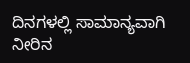ದಿನಗಳಲ್ಲಿ ಸಾಮಾನ್ಯವಾಗಿ ನೀರಿನ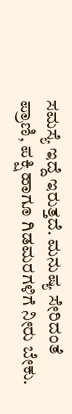ಸಮಸ್ಯೆ ಇದ್ದೆ ಇರುತ್ತದೆ. ಮನುಷ್ಯ ಸೇರಿದಂತೆ ಪ್ರಾಣಿ, ಪಕ್ಷಿ ಹಾಗೂ ಗಿಡಮರಗಳಿಗೆ ನೀರು ಬೇಕು.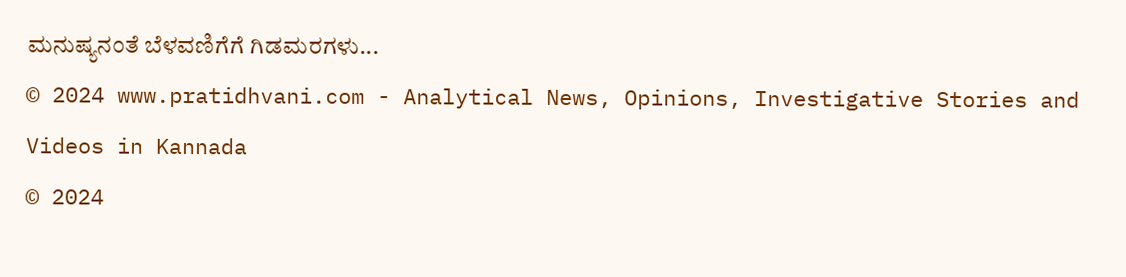ಮನುಷ್ಯನಂತೆ ಬೆಳವಣಿಗೆಗೆ ಗಿಡಮರಗಳು...
© 2024 www.pratidhvani.com - Analytical News, Opinions, Investigative Stories and Videos in Kannada
© 2024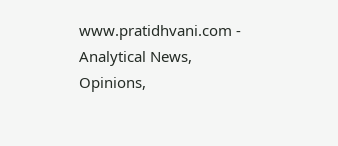www.pratidhvani.com - Analytical News, Opinions,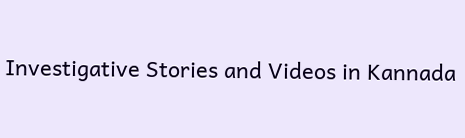Investigative Stories and Videos in Kannada